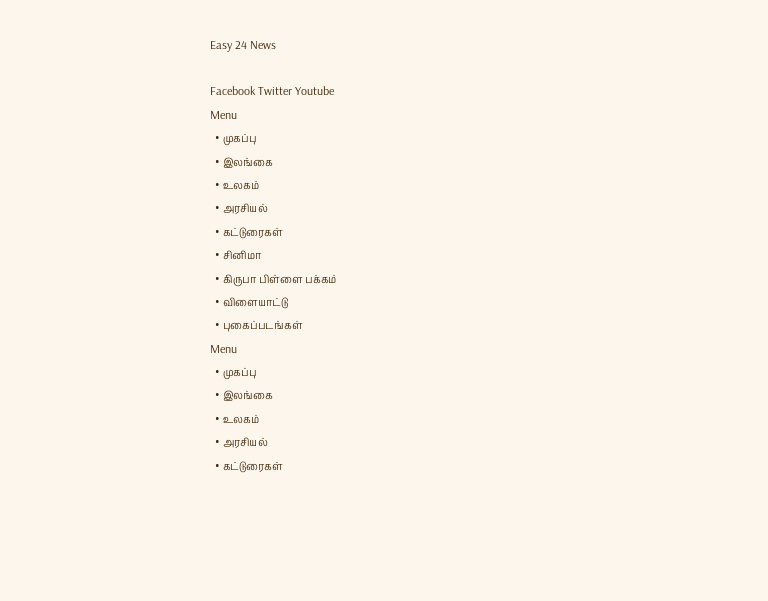Easy 24 News

Facebook Twitter Youtube
Menu
  • முகப்பு
  • இலங்கை
  • உலகம்
  • அரசியல்
  • கட்டுரைகள்
  • சினிமா
  • கிருபா பிள்ளை பக்கம்
  • விளையாட்டு
  • புகைப்படங்கள்
Menu
  • முகப்பு
  • இலங்கை
  • உலகம்
  • அரசியல்
  • கட்டுரைகள்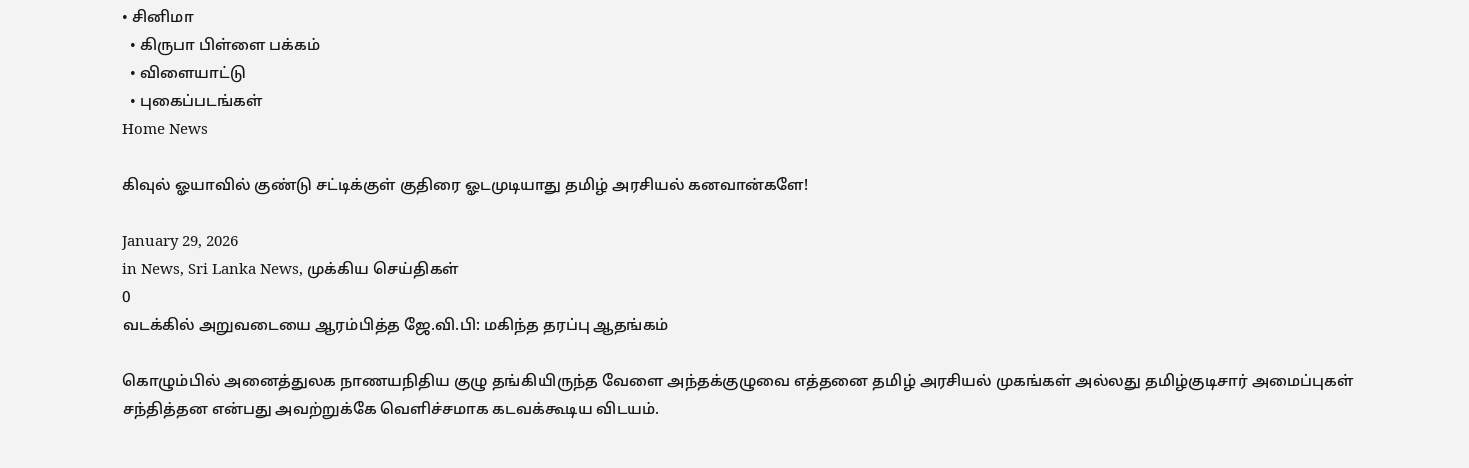• சினிமா
  • கிருபா பிள்ளை பக்கம்
  • விளையாட்டு
  • புகைப்படங்கள்
Home News

கிவுல் ஓயாவில் குண்டு சட்டிக்குள் குதிரை ஓடமுடியாது தமிழ் அரசியல் கனவான்களே!

January 29, 2026
in News, Sri Lanka News, முக்கிய செய்திகள்
0
வடக்கில் அறுவடையை ஆரம்பித்த ஜே.வி.பி: மகிந்த தரப்பு ஆதங்கம்

கொழும்பில் அனைத்துலக நாணயநிதிய குழு தங்கியிருந்த வேளை அந்தக்குழுவை எத்தனை தமிழ் அரசியல் முகங்கள் அல்லது தமிழ்குடிசார் அமைப்புகள் சந்தித்தன என்பது அவற்றுக்கே வெளிச்சமாக கடவக்கூடிய விடயம்.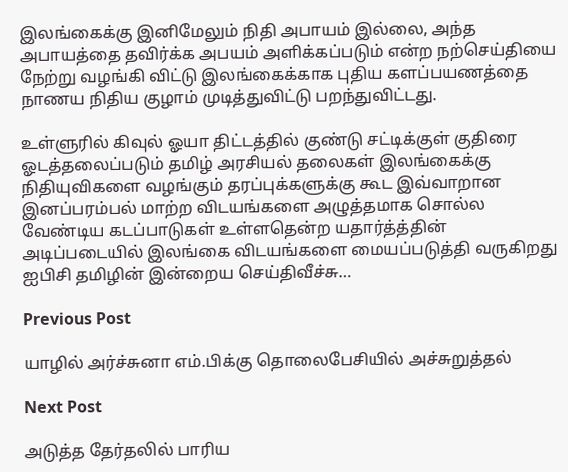இலங்கைக்கு இனிமேலும் நிதி அபாயம் இல்லை, அந்த அபாயத்தை தவிர்க்க அபயம் அளிக்கப்படும் என்ற நற்செய்தியை நேற்று வழங்கி விட்டு இலங்கைக்காக புதிய களப்பயணத்தை நாணய நிதிய குழாம் முடித்துவிட்டு பறந்துவிட்டது.

உள்ளுரில் கிவுல் ஓயா திட்டத்தில் குண்டு சட்டிக்குள் குதிரை ஓடத்தலைப்படும் தமிழ் அரசியல் தலைகள் இலங்கைக்கு நிதியுவிகளை வழங்கும் தரப்புக்களுக்கு கூட இவ்வாறான இனப்பரம்பல் மாற்ற விடயங்களை அழுத்தமாக சொல்ல வேண்டிய கடப்பாடுகள் உள்ளதென்ற யதார்த்த்தின் அடிப்படையில் இலங்கை விடயங்களை மையப்படுத்தி வருகிறது ஐபிசி தமிழின் இன்றைய செய்திவீச்சு…

Previous Post

யாழில் அர்ச்சுனா எம்.பிக்கு தொலைபேசியில் அச்சுறுத்தல்

Next Post

அடுத்த தேர்தலில் பாரிய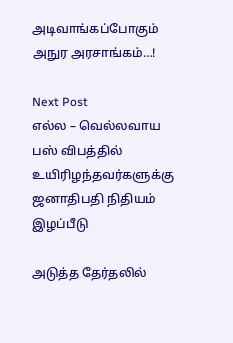அடிவாங்கப்போகும் அநுர அரசாங்கம்…!

Next Post
எல்ல – வெல்லவாய பஸ் விபத்தில் உயிரிழந்தவர்களுக்கு ஜனாதிபதி நிதியம் இழப்பீடு

அடுத்த தேர்தலில்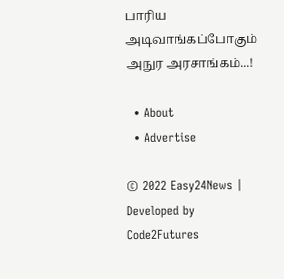பாரிய அடிவாங்கப்போகும் அநுர அரசாங்கம்...!

  • About
  • Advertise

© 2022 Easy24News | Developed by Code2Futures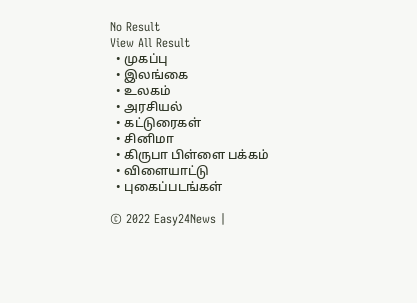No Result
View All Result
  • முகப்பு
  • இலங்கை
  • உலகம்
  • அரசியல்
  • கட்டுரைகள்
  • சினிமா
  • கிருபா பிள்ளை பக்கம்
  • விளையாட்டு
  • புகைப்படங்கள்

© 2022 Easy24News |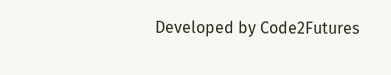Developed by Code2Futures